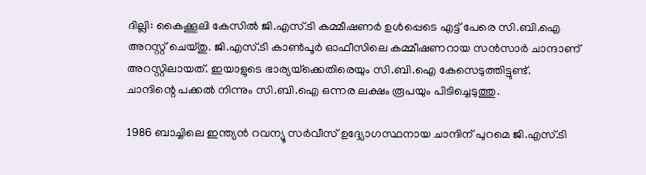ദില്ലി: കൈക്കൂലി കേസില്‍ ജി.എസ്.ടി കമ്മീഷണര്‍ ഉള്‍പ്പെടെ എട്ട് പേരെ സി.ബി.ഐ അറസ്റ്റ് ചെയ്തു. ജി.എസ്.ടി കാണ്‍പൂര്‍ ഓഫീസിലെ കമ്മീഷണറായ സന്‍സാര്‍ ചാന്ദാണ് അറസ്റ്റിലായത്. ഇയാളുടെ ഭാര്യയ്‌ക്കെതിരെയും സി.ബി.ഐ കേസെടുത്തിട്ടുണ്ട്. ചാന്ദിന്റെ പക്കല്‍ നിന്നും സി.ബി.ഐ ഒന്നര ലക്ഷം രൂപയും പിടിച്ചെടുത്തു.

1986 ബാച്ചിലെ ഇന്ത്യന്‍ റവന്യൂ സര്‍വീസ് ഉദ്ദ്യോഗസ്ഥനായ ചാന്ദിന് പുറമെ ജി.എസ്.ടി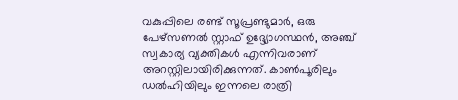വകുപ്പിലെ രണ്ട് സൂപ്രണ്ടുമാര്‍, ഒരു പേഴ്‌സണല്‍ സ്റ്റാഫ് ഉദ്ദ്യോഗസ്ഥന്‍, അഞ്ച് സ്വകാര്യ വ്യക്തികള്‍ എന്നിവരാണ് അറസ്റ്റിലായിരിക്കുന്നത്. കാണ്‍പൂരിലും ഡല്‍ഹിയിലും ഇന്നലെ രാത്രി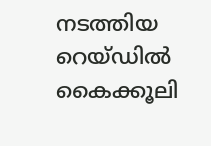നടത്തിയ റെയ്ഡില്‍ കൈക്കൂലി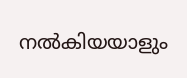നല്‍കിയയാളും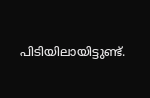പിടിയിലായിട്ടുണ്ട്.